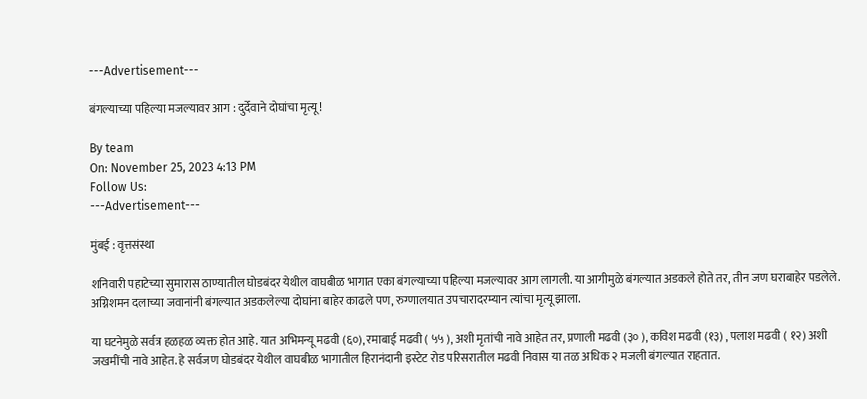---Advertisement---

बंगल्याच्या पहिल्या मजल्यावर आग : दुर्देवाने दोघांचा मृत्यू !

By team
On: November 25, 2023 4:13 PM
Follow Us:
---Advertisement---

मुंबई : वृत्तसंस्था

शनिवारी पहाटेच्या सुमारास ठाण्यातील घोडबंदर येथील वाघबीळ भागात एका बंगल्याच्या पहिल्या मजल्यावर आग लागली. या आगीमुळे बंगल्यात अडकले होते तर, तीन जण घराबाहेर पडलेले. अग्निशमन दलाच्या जवानांनी बंगल्यात अडकलेल्या दोघांना बाहेर काढले पण, रुग्णालयात उपचारादरम्यान त्यांचा मृत्यू झाला.

या घटनेमुळे सर्वत्र हळहळ व्यक्त होत आहे. यात अभिमन्यू मढवी (६०), रमाबाई मढवी ( ५५ ), अशी मृतांची नावे आहेत तर, प्रणाली मढवी (३० ), कविश मढवी (१३) , पलाश मढवी ( १२) अशी जखमींची नावे आहेत. हे सर्वजण घोडबंदर येथील वाघबीळ भागातील हिरानंदानी इस्टेट रोड परिसरातील मढवी निवास या तळ अधिक २ मजली बंगल्यात राहतात.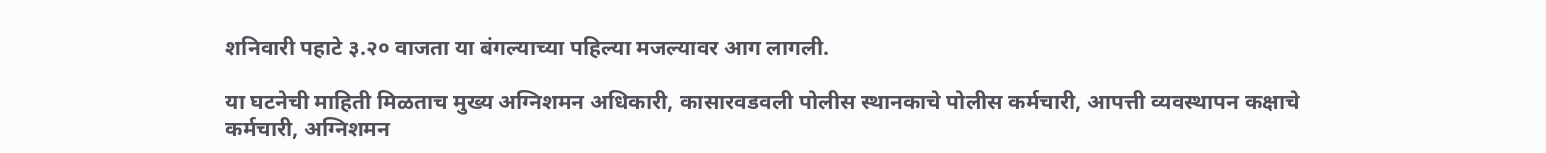शनिवारी पहाटे ३.२० वाजता या बंगल्याच्या पहिल्या मजल्यावर आग लागली.

या घटनेची माहिती मिळताच मुख्य अग्निशमन अधिकारी, कासारवडवली पोलीस स्थानकाचे पोलीस कर्मचारी, आपत्ती व्यवस्थापन कक्षाचे कर्मचारी, अग्निशमन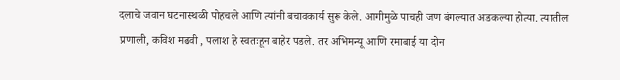दलाचे जवान घटनास्थळी पोहचले आणि त्यांनी बचावकार्य सुरू केले. आगीमुळे पाचही जण बंगल्यात अडकल्या होत्या. त्यातील प्रणाली, कविश मढवी , पलाश हे स्वतःहून बाहेर पडले. तर अभिमन्यू आणि रमाबाई या दोन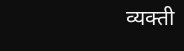व्यक्ती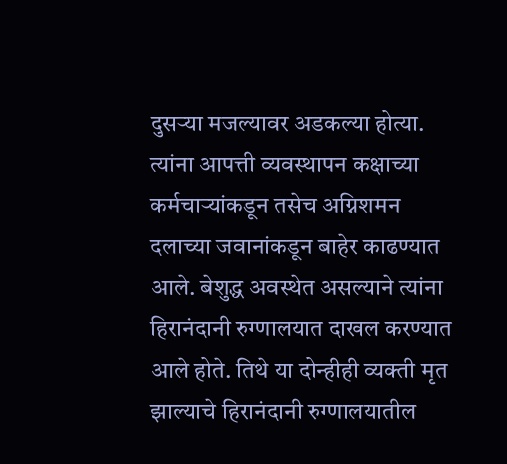दुसऱ्या मजल्यावर अडकल्या होत्या. त्यांना आपत्ती व्यवस्थापन कक्षाच्या कर्मचाऱ्यांकडून तसेच अग्निशमन दलाच्या जवानांकडून बाहेर काढण्यात आले. बेशुद्ध अवस्थेत असल्याने त्यांना हिरानंदानी रुग्णालयात दाखल करण्यात आले होते. तिथे या दोन्हीही व्यक्ती मृत झाल्याचे हिरानंदानी रुग्णालयातील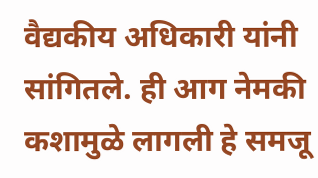वैद्यकीय अधिकारी यांनी सांगितले. ही आग नेमकी कशामुळे लागली हे समजू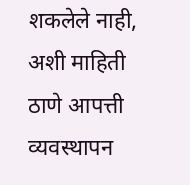शकलेले नाही, अशी माहिती ठाणे आपत्ती व्यवस्थापन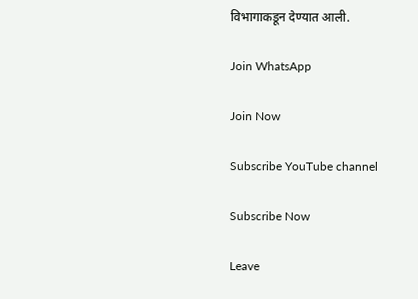विभागाकडून देण्यात आली.

Join WhatsApp

Join Now

Subscribe YouTube channel

Subscribe Now

Leave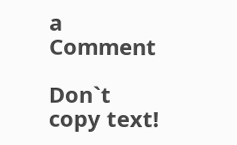a Comment

Don`t copy text!